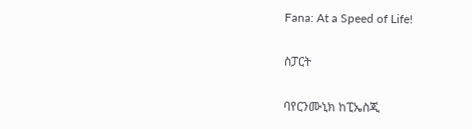Fana: At a Speed of Life!

ስፓርት

ባየርንሙኒክ ከፒኤስጂ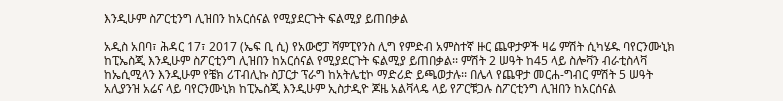እንዲሁም ስፖርቲንግ ሊዝበን ከአርሰናል የሚያደርጉት ፍልሚያ ይጠበቃል

አዲስ አበባ፣ ሕዳር 17፣ 2017 (ኤፍ ቢ ሲ) የአውሮፓ ሻምፒየንስ ሊግ የምድብ አምስተኛ ዙር ጨዋታዎች ዛሬ ምሽት ሲካሄዱ ባየርንሙኒክ ከፒኤስጂ እንዲሁም ስፖርቲንግ ሊዝበን ከአርሰናል የሚያደርጉት ፍልሚያ ይጠበቃል፡፡ ምሽት 2 ሠዓት ከ45 ላይ ስሎቫን ብራቲስላቫ ከኤሲሚላን እንዲሁም የቼክ ሪፐብሊኩ ስፓርታ ፕራግ ከአትሌቲኮ ማድሪድ ይጫወታሉ፡፡ በሌላ የጨዋታ መርሐ-ግብር ምሽት 5 ሠዓት አሊያንዝ አሬና ላይ ባየርንሙኒክ ከፒኤስጂ እንዲሁም ኢስታዲዮ ጆዜ አልቫላዴ ላይ የፖርቹጋሉ ስፖርቲንግ ሊዝበን ከአርሰናል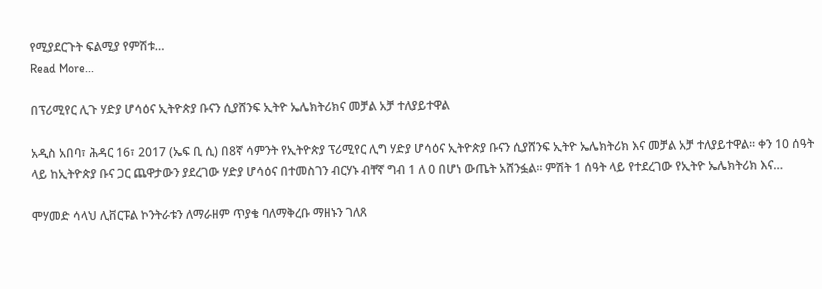የሚያደርጉት ፍልሚያ የምሽቱ…
Read More...

በፕሪሚየር ሊጉ ሃድያ ሆሳዕና ኢትዮጵያ ቡናን ሲያሸንፍ ኢትዮ ኤሌክትሪክና መቻል አቻ ተለያይተዋል

አዲስ አበባ፣ ሕዳር 16፣ 2017 (ኤፍ ቢ ሲ) በ8ኛ ሳምንት የኢትዮጵያ ፕሪሚየር ሊግ ሃድያ ሆሳዕና ኢትዮጵያ ቡናን ሲያሸንፍ ኢትዮ ኤሌክትሪክ እና መቻል አቻ ተለያይተዋል፡፡ ቀን 10 ሰዓት ላይ ከኢትዮጵያ ቡና ጋር ጨዋታውን ያደረገው ሃድያ ሆሳዕና በተመስገን ብርሃኑ ብቸኛ ግብ 1 ለ 0 በሆነ ውጤት አሸንፏል፡፡ ምሽት 1 ሰዓት ላይ የተደረገው የኢትዮ ኤሌክትሪክ እና…

ሞሃመድ ሳላህ ሊቨርፑል ኮንትራቱን ለማራዘም ጥያቄ ባለማቅረቡ ማዘኑን ገለጸ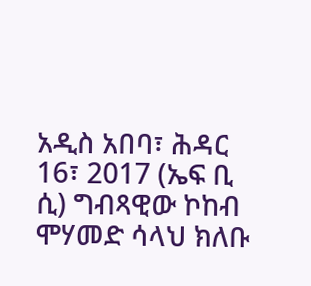አዲስ አበባ፣ ሕዳር 16፣ 2017 (ኤፍ ቢ ሲ) ግብጻዊው ኮከብ ሞሃመድ ሳላህ ክለቡ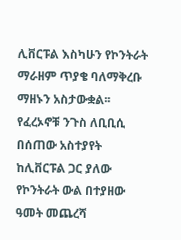ሊቨርፑል እስካሁን የኮንትራት ማራዘም ጥያቄ ባለማቅረቡ ማዘኑን አስታውቋል፡፡ የፈረኦኖቹ ንጉስ ለቢቢሲ በሰጠው አስተያየት ከሊቨርፑል ጋር ያለው የኮንትራት ውል በተያዘው ዓመት መጨረሻ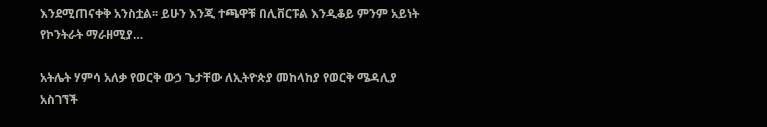እንደሚጠናቀቅ አንስቷል፡፡ ይሁን እንጂ ተጫዋቹ በሊቨርፑል እንዲቆይ ምንም አይነት የኮንትራት ማራዘሚያ…

አትሌት ሃምሳ አለቃ የወርቅ ውኃ ጌታቸው ለኢትዮጵያ መከላከያ የወርቅ ሜዳሊያ አስገኘች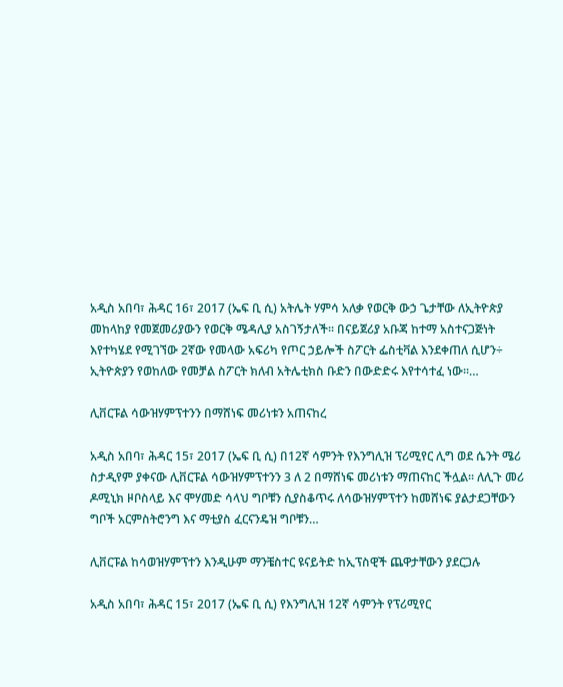አዲስ አበባ፣ ሕዳር 16፣ 2017 (ኤፍ ቢ ሲ) አትሌት ሃምሳ አለቃ የወርቅ ውኃ ጌታቸው ለኢትዮጵያ መከላከያ የመጀመሪያውን የወርቅ ሜዳሊያ አስገኝታለች፡፡ በናይጀሪያ አቡጃ ከተማ አስተናጋጅነት እየተካሄደ የሚገኘው 2ኛው የመላው አፍሪካ የጦር ኃይሎች ስፖርት ፌስቲቫል እንደቀጠለ ሲሆን÷ ኢትዮጵያን የወከለው የመቻል ስፖርት ክለብ አትሌቲክስ ቡድን በውድድሩ እየተሳተፈ ነው፡፡…

ሊቨርፑል ሳውዝሃምፕተንን በማሸነፍ መሪነቱን አጠናከረ

አዲስ አበባ፣ ሕዳር 15፣ 2017 (ኤፍ ቢ ሲ) በ12ኛ ሳምንት የእንግሊዝ ፕሪሚየር ሊግ ወደ ሴንት ሜሪ ስታዲየም ያቀናው ሊቨርፑል ሳውዝሃምፕተንን 3 ለ 2 በማሸነፍ መሪነቱን ማጠናከር ችሏል፡፡ ለሊጉ መሪ ዶሚኒክ ዞቦስላይ እና ሞሃመድ ሳላህ ግቦቹን ሲያስቆጥሩ ለሳውዝሃምፕተን ከመሸነፍ ያልታደጋቸውን ግቦች አርምስትሮንግ እና ማቲያስ ፈርናንዴዝ ግቦቹን…

ሊቨርፑል ከሳወዝሃምፕተን እንዲሁም ማንቼስተር ዩናይትድ ከኢፕስዊች ጨዋታቸውን ያደርጋሉ

አዲስ አበባ፣ ሕዳር 15፣ 2017 (ኤፍ ቢ ሲ) የእንግሊዝ 12ኛ ሳምንት የፕሪሚየር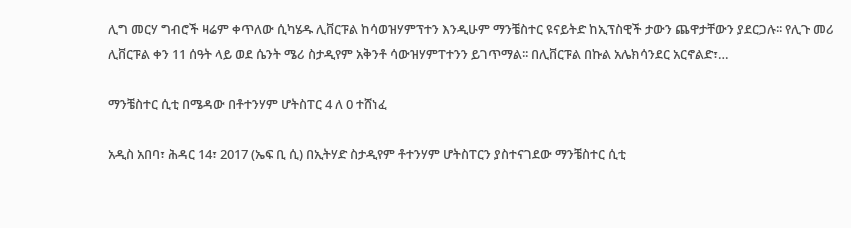ሊግ መርሃ ግብሮች ዛሬም ቀጥለው ሲካሄዱ ሊቨርፑል ከሳወዝሃምፕተን እንዲሁም ማንቼስተር ዩናይትድ ከኢፕስዊች ታውን ጨዋታቸውን ያደርጋሉ፡፡ የሊጉ መሪ ሊቨርፑል ቀን 11 ሰዓት ላይ ወደ ሴንት ሜሪ ስታዲየም አቅንቶ ሳውዝሃምፐተንን ይገጥማል፡፡ በሊቨርፑል በኩል አሌክሳንደር አርኖልድ፣…

ማንቼስተር ሲቲ በሜዳው በቶተንሃም ሆትስፐር 4 ለ 0 ተሸነፈ

አዲስ አበባ፣ ሕዳር 14፣ 2017 (ኤፍ ቢ ሲ) በኢትሃድ ስታዲየም ቶተንሃም ሆትስፐርን ያስተናገደው ማንቼስተር ሲቲ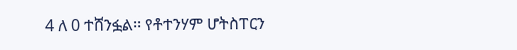4 ለ 0 ተሸንፏል፡፡ የቶተንሃም ሆትስፐርን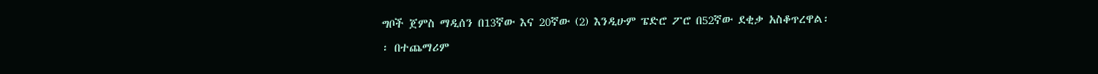ግቦች ጀምስ ማዲሰን በ13ኛው እና 20ኛው (2) እንዲሁም ፔድሮ ፖሮ በ52ኛው ደቂቃ አስቆጥረዋል፡፡ በተጨማሪም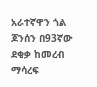አራተኛዋን ጎል ጆንሰን በ93ኛው ደቂቃ ከመረብ ማሳረፍ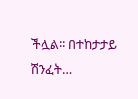ችሏል፡፡ በተከታታይ ሽንፈት…